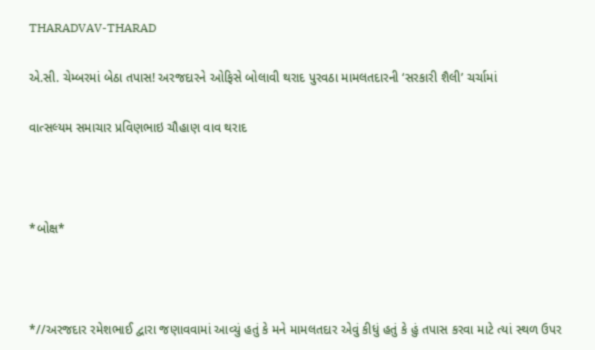THARADVAV-THARAD

એ.સી. ચેમ્બરમાં બેઠા તપાસ! અરજદારને ઓફિસે બોલાવી થરાદ પુરવઠા મામલતદારની ‘સરકારી શૈલી’ ચર્ચામાં

વાત્સલ્યમ સમાચાર પ્રવિણભાઇ ચૌહાણ વાવ થરાદ



*બોક્ષ*



*//અરજદાર રમેશભાઈ દ્વારા જણાવવામાં આવ્યું હતું કે મને મામલતદાર એવું કીધું હતું કે હું તપાસ કરવા માટે ત્યાં સ્થળ ઉપર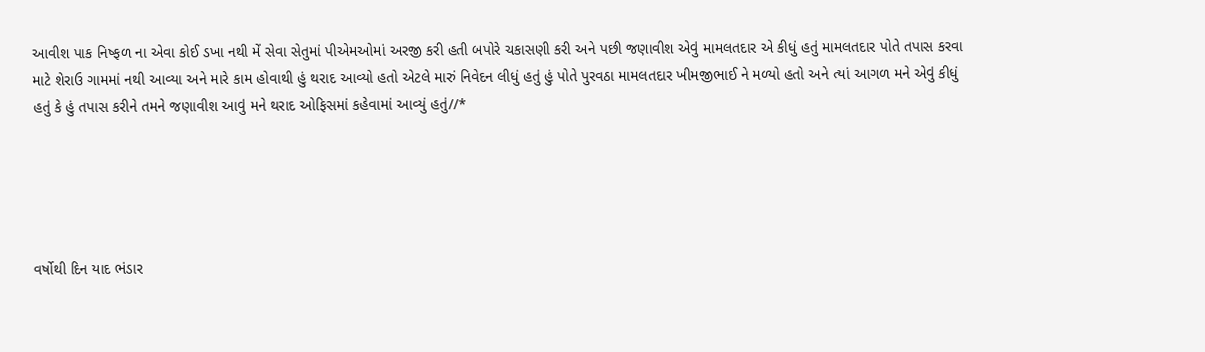આવીશ પાક નિષ્ફળ ના એવા કોઈ ડખા નથી મેં સેવા સેતુમાં પીએમઓમાં અરજી કરી હતી બપોરે ચકાસણી કરી અને પછી જણાવીશ એવું મામલતદાર એ કીધું હતું મામલતદાર પોતે તપાસ કરવા માટે શેરાઉ ગામમાં નથી આવ્યા અને મારે કામ હોવાથી હું થરાદ આવ્યો હતો એટલે મારું નિવેદન લીધું હતું હું પોતે પુરવઠા મામલતદાર ખીમજીભાઈ ને મળ્યો હતો અને ત્યાં આગળ મને એવું કીધું હતું કે હું તપાસ કરીને તમને જણાવીશ આવું મને થરાદ ઓફિસમાં કહેવામાં આવ્યું હતું//*





વર્ષોથી દિન યાદ ભંડાર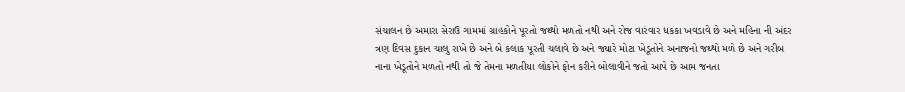સંચાલન છે અમારા સેરાઉ ગામમાં ગ્રાહકોને પૂરતો જથ્થો મળતો નથી અને રોજ વારંવાર ધકકા ખવડાવે છે અને મહિના ની અંદર ત્રણ દિવસ દુકાન ચાલુ રાખે છે અને બે કલાક પૂરતી ચલાવે છે અને જ્યારે મોટા ખેડૂતોને અનાજનો જથ્થો મળે છે અને ગરીબ નાના ખેડૂતોને મળતો નથી તો જે તેમના મળતીયા લોકોને ફોન કરીને બોલાવીને જતો આપે છે આમ જનતા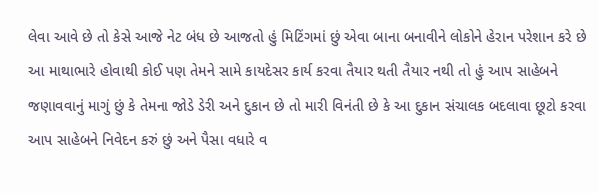લેવા આવે છે તો કેસે આજે નેટ બંધ છે આજતો હું મિટિંગમાં છું એવા બાના બનાવીને લોકોને હેરાન પરેશાન કરે છે આ માથાભારે હોવાથી કોઈ પણ તેમને સામે કાયદેસર કાર્ય કરવા તૈયાર થતી તૈયાર નથી તો હું આપ સાહેબને જણાવવાનું માગું છું કે તેમના જોડે ડેરી અને દુકાન છે તો મારી વિનંતી છે કે આ દુકાન સંચાલક બદલાવા છૂટો કરવા આપ સાહેબને નિવેદન કરું છું અને પૈસા વધારે વ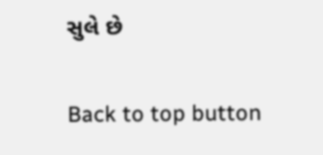સુલે છે

Back to top button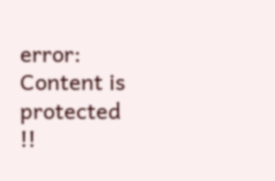error: Content is protected !!